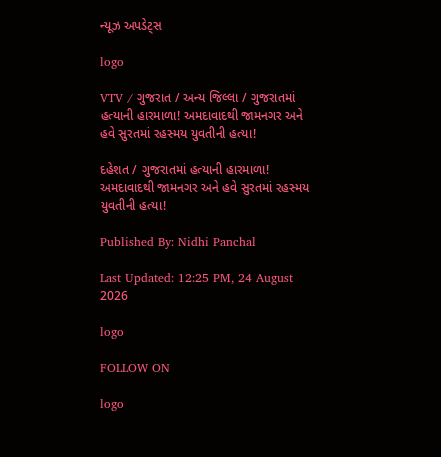ન્યૂઝ અપડેટ્સ

logo

VTV / ગુજરાત / અન્ય જિલ્લા / ગુજરાતમાં હત્યાની હારમાળા! અમદાવાદથી જામનગર અને હવે સુરતમાં રહસ્મય યુવતીની હત્યા!

દહેશત / ગુજરાતમાં હત્યાની હારમાળા! અમદાવાદથી જામનગર અને હવે સુરતમાં રહસ્મય યુવતીની હત્યા!

Published By: Nidhi Panchal

Last Updated: 12:25 PM, 24 August 2026

logo

FOLLOW ON

logo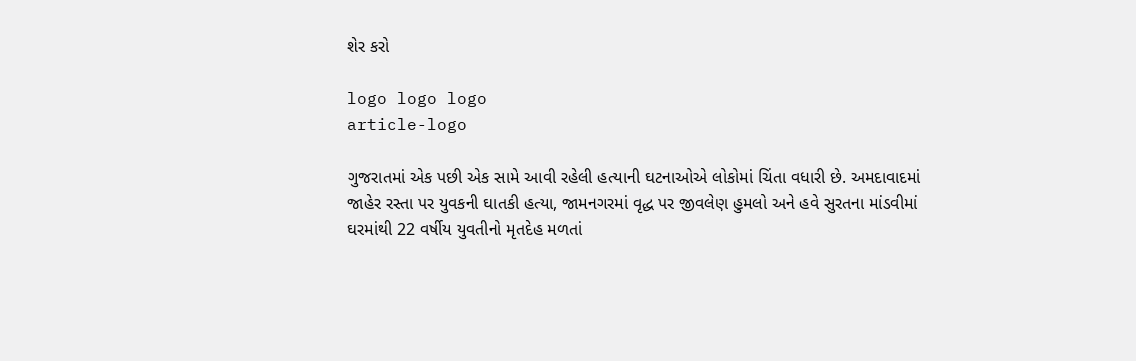શેર કરો

logo logo logo
article-logo

ગુજરાતમાં એક પછી એક સામે આવી રહેલી હત્યાની ઘટનાઓએ લોકોમાં ચિંતા વધારી છે. અમદાવાદમાં જાહેર રસ્તા પર યુવકની ઘાતકી હત્યા, જામનગરમાં વૃદ્ધ પર જીવલેણ હુમલો અને હવે સુરતના માંડવીમાં ઘરમાંથી 22 વર્ષીય યુવતીનો મૃતદેહ મળતાં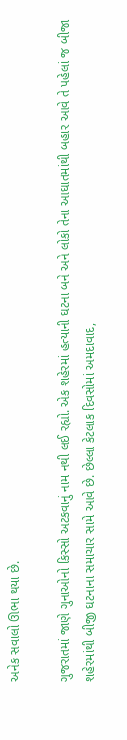અનેક સવાલો ઊભા થયા છે.

ગુજરાતમાં જાણે ગુનાઓનો કિસ્સો અટકવાનું નામ નથી લઈ રહ્યો. એક શહેરમાં હત્યાની ઘટના બને અને લોકો તેના આઘાતમાંથી બહાર આવે તે પહેલાં જ બીજા શહેરમાંથી બીજી ઘટનાના સમાચાર સામે આવે છે. છેલ્લા કેટલાક દિવસોમાં અમદાવાદ,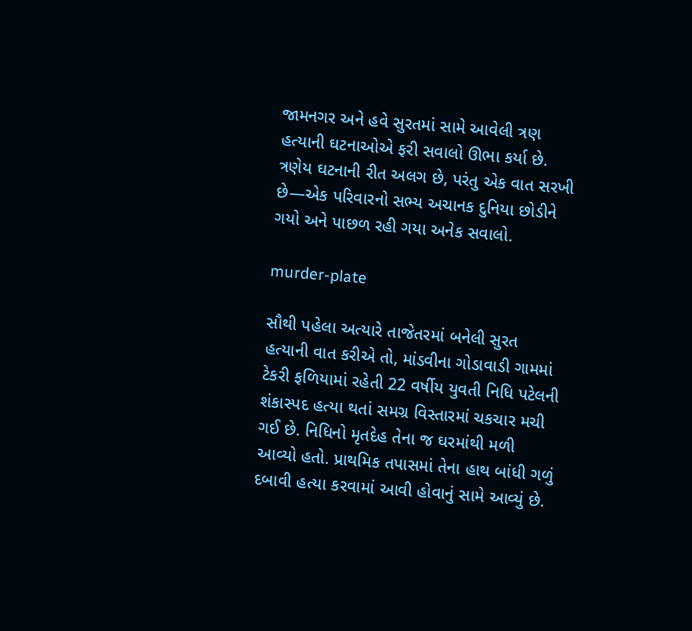જામનગર અને હવે સુરતમાં સામે આવેલી ત્રણ હત્યાની ઘટનાઓએ ફરી સવાલો ઊભા કર્યા છે. ત્રણેય ઘટનાની રીત અલગ છે, પરંતુ એક વાત સરખી છે—એક પરિવારનો સભ્ય અચાનક દુનિયા છોડીને ગયો અને પાછળ રહી ગયા અનેક સવાલો.

murder-plate

સૌથી પહેલા અત્યારે તાજેતરમાં બનેલી સુરત હત્યાની વાત કરીએ તો, માંડવીના ગોડાવાડી ગામમાં ટેકરી ફળિયામાં રહેતી 22 વર્ષીય યુવતી નિધિ પટેલની શંકાસ્પદ હત્યા થતાં સમગ્ર વિસ્તારમાં ચકચાર મચી ગઈ છે. નિધિનો મૃતદેહ તેના જ ઘરમાંથી મળી આવ્યો હતો. પ્રાથમિક તપાસમાં તેના હાથ બાંધી ગળું દબાવી હત્યા કરવામાં આવી હોવાનું સામે આવ્યું છે.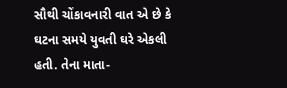સૌથી ચોંકાવનારી વાત એ છે કે ઘટના સમયે યુવતી ઘરે એકલી હતી. તેના માતા-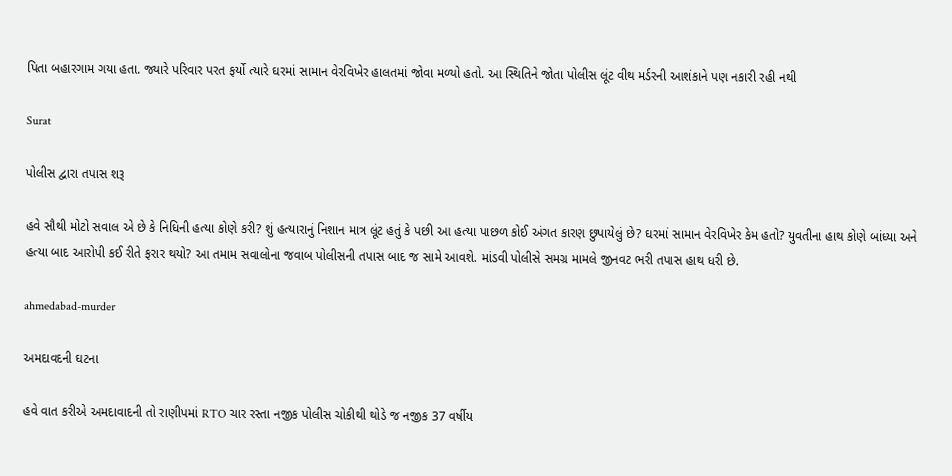પિતા બહારગામ ગયા હતા. જ્યારે પરિવાર પરત ફર્યો ત્યારે ઘરમાં સામાન વેરવિખેર હાલતમાં જોવા મળ્યો હતો. આ સ્થિતિને જોતા પોલીસ લૂંટ વીથ મર્ડરની આશંકાને પણ નકારી રહી નથી

Surat

પોલીસ દ્વારા તપાસ શરૂ

હવે સૌથી મોટો સવાલ એ છે કે નિધિની હત્યા કોણે કરી? શું હત્યારાનું નિશાન માત્ર લૂંટ હતું કે પછી આ હત્યા પાછળ કોઈ અંગત કારણ છુપાયેલું છે? ઘરમાં સામાન વેરવિખેર કેમ હતો? યુવતીના હાથ કોણે બાંધ્યા અને હત્યા બાદ આરોપી કઈ રીતે ફરાર થયો? આ તમામ સવાલોના જવાબ પોલીસની તપાસ બાદ જ સામે આવશે. માંડવી પોલીસે સમગ્ર મામલે જીનવટ ભરી તપાસ હાથ ધરી છે.

ahmedabad-murder

અમદાવદની ઘટના

હવે વાત કરીએ અમદાવાદની તો રાણીપમાં RTO ચાર રસ્તા નજીક પોલીસ ચોકીથી થોડે જ નજીક 37 વર્ષીય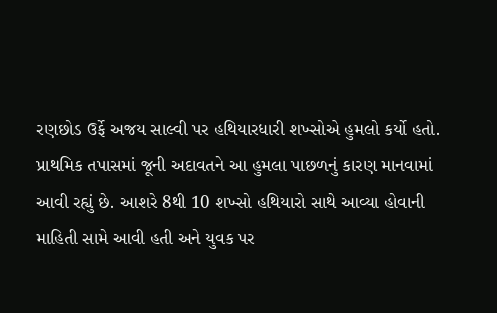રણછોડ ઉર્ફે અજય સાલ્વી પર હથિયારધારી શખ્સોએ હુમલો કર્યો હતો. પ્રાથમિક તપાસમાં જૂની અદાવતને આ હુમલા પાછળનું કારણ માનવામાં આવી રહ્યું છે. આશરે 8થી 10 શખ્સો હથિયારો સાથે આવ્યા હોવાની માહિતી સામે આવી હતી અને યુવક પર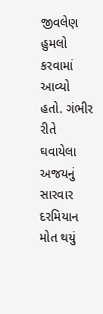જીવલેણ હુમલો કરવામાં આવ્યો હતો. ગંભીર રીતે ઘવાયેલા અજયનું સારવાર દરમિયાન મોત થયું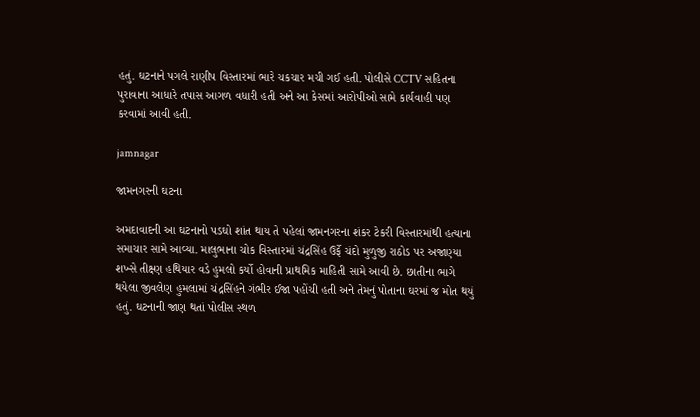હતું. ઘટનાને પગલે રાણીપ વિસ્તારમાં ભારે ચકચાર મચી ગઈ હતી. પોલીસે CCTV સહિતના પુરાવાના આધારે તપાસ આગળ વધારી હતી અને આ કેસમાં આરોપીઓ સામે કાર્યવાહી પણ કરવામાં આવી હતી.

jamnagar

જામનગરની ઘટના

અમદાવાદની આ ઘટનાનો પડઘો શાંત થાય તે પહેલાં જામનગરના શંકર ટેકરી વિસ્તારમાંથી હત્યાના સમાચાર સામે આવ્યા. માલુભાના ચોક વિસ્તારમાં ચંદ્રસિંહ ઉર્ફે ચંદો મુળુજી રાઠોડ પર અજાણ્યા શખ્સે તીક્ષ્ણ હથિયાર વડે હુમલો કર્યો હોવાની પ્રાથમિક માહિતી સામે આવી છે. છાતીના ભાગે થયેલા જીવલેણ હુમલામાં ચંદ્રસિંહને ગંભીર ઈજા પહોંચી હતી અને તેમનું પોતાના ઘરમાં જ મોત થયું હતું. ઘટનાની જાણ થતાં પોલીસ સ્થળ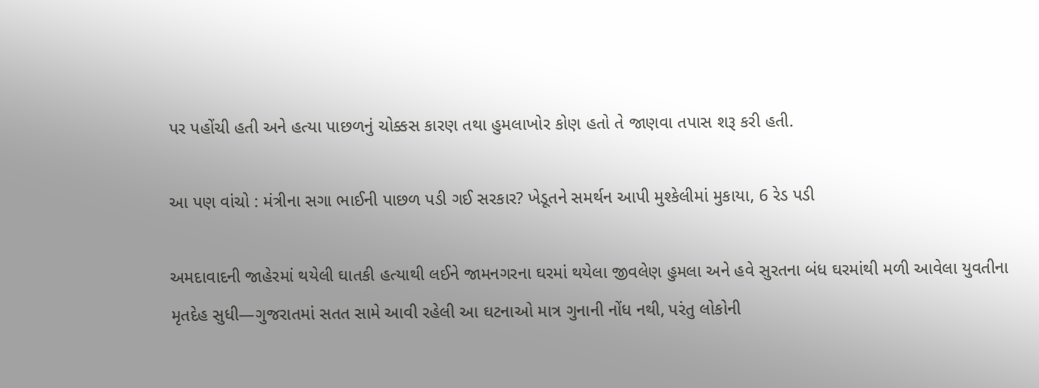પર પહોંચી હતી અને હત્યા પાછળનું ચોક્કસ કારણ તથા હુમલાખોર કોણ હતો તે જાણવા તપાસ શરૂ કરી હતી.

આ પણ વાંચો : મંત્રીના સગા ભાઈની પાછળ પડી ગઈ સરકાર? ખેડૂતને સમર્થન આપી મુશ્કેલીમાં મુકાયા, 6 રેડ પડી

અમદાવાદની જાહેરમાં થયેલી ઘાતકી હત્યાથી લઈને જામનગરના ઘરમાં થયેલા જીવલેણ હુમલા અને હવે સુરતના બંધ ઘરમાંથી મળી આવેલા યુવતીના મૃતદેહ સુધી—ગુજરાતમાં સતત સામે આવી રહેલી આ ઘટનાઓ માત્ર ગુનાની નોંધ નથી, પરંતુ લોકોની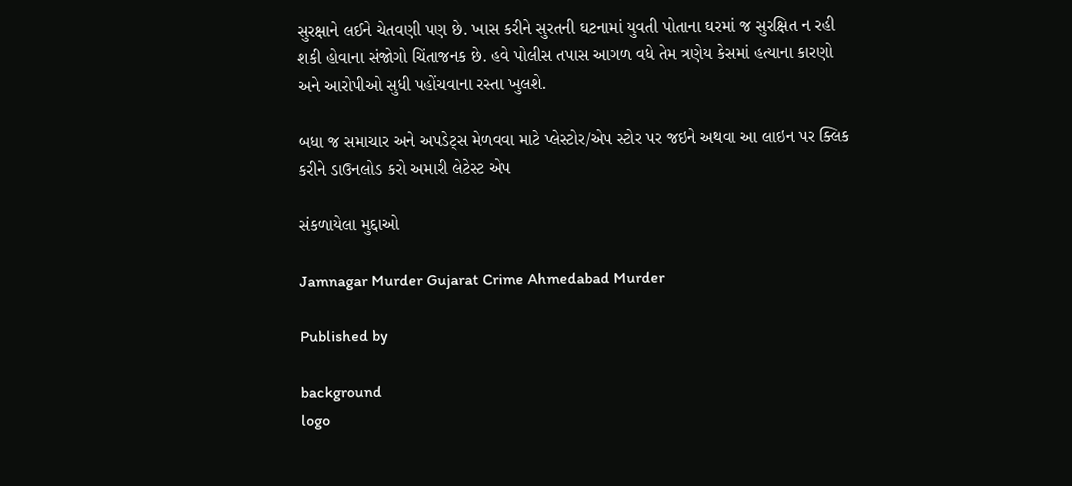સુરક્ષાને લઈને ચેતવણી પણ છે. ખાસ કરીને સુરતની ઘટનામાં યુવતી પોતાના ઘરમાં જ સુરક્ષિત ન રહી શકી હોવાના સંજોગો ચિંતાજનક છે. હવે પોલીસ તપાસ આગળ વધે તેમ ત્રણેય કેસમાં હત્યાના કારણો અને આરોપીઓ સુધી પહોંચવાના રસ્તા ખુલશે.

બધા જ સમાચાર અને અપડેટ્સ મેળવવા માટે પ્લેસ્ટોર/એપ સ્ટોર પર જઇને અથવા આ લાઇન પર ક્લિક કરીને ડાઉનલોડ કરો અમારી લેટેસ્ટ એપ

સંકળાયેલા મુદ્દાઓ

Jamnagar Murder Gujarat Crime Ahmedabad Murder

Published by

background
logo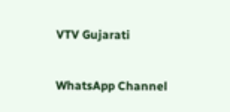VTV Gujarati

WhatsApp Channel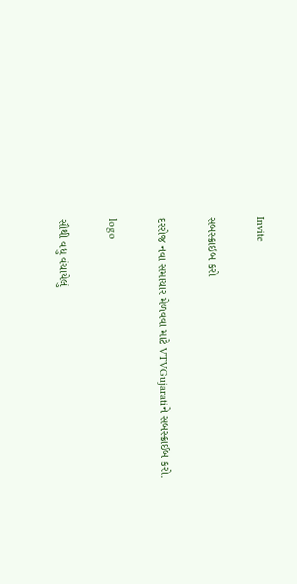Invite

સબસ્ક્રાઇબ કરો

દરરોજ નવા સમાચાર મેળવવા માટે VTVGujaratiને સબસ્ક્રાઈબ કરો.

logo

સૌથી વધુ વંચાયેલું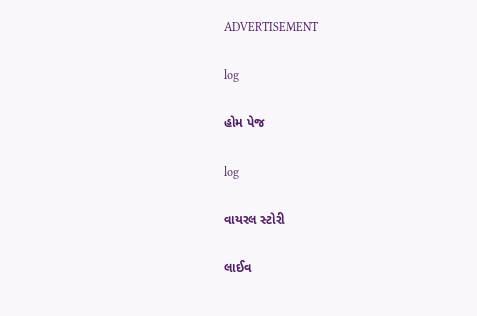ADVERTISEMENT

log

હોમ પેજ

log

વાયરલ સ્ટોરી

લાઈવ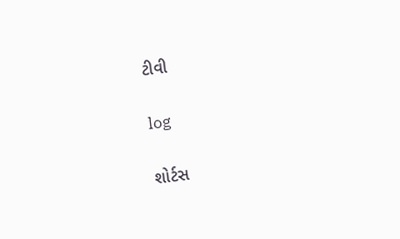ટીવી

log

શોર્ટસ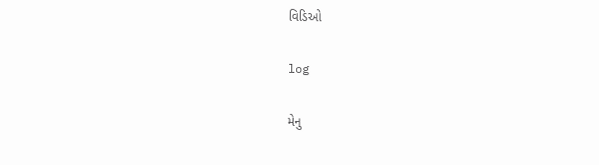વિડિઓ

log

મેનુ